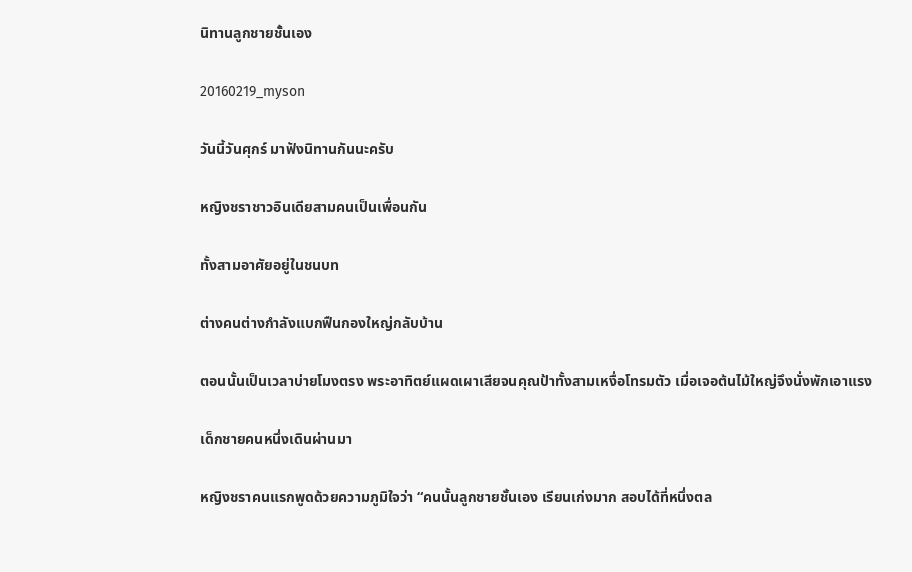นิทานลูกชายชั้นเอง

20160219_myson

วันนี้วันศุกร์ มาฟังนิทานกันนะครับ

หญิงชราชาวอินเดียสามคนเป็นเพื่อนกัน

ทั้งสามอาศัยอยู่ในชนบท

ต่างคนต่างกำลังแบกฟืนกองใหญ่กลับบ้าน

ตอนนั้นเป็นเวลาบ่ายโมงตรง พระอาทิตย์แผดเผาเสียจนคุณป้าทั้งสามเหงื่อโทรมตัว เมื่อเจอต้นไม้ใหญ่จึงนั่งพักเอาแรง

เด็กชายคนหนึ่งเดินผ่านมา

หญิงชราคนแรกพูดด้วยความภูมิใจว่า “คนนั้นลูกชายชั้นเอง เรียนเก่งมาก สอบได้ที่หนึ่งตล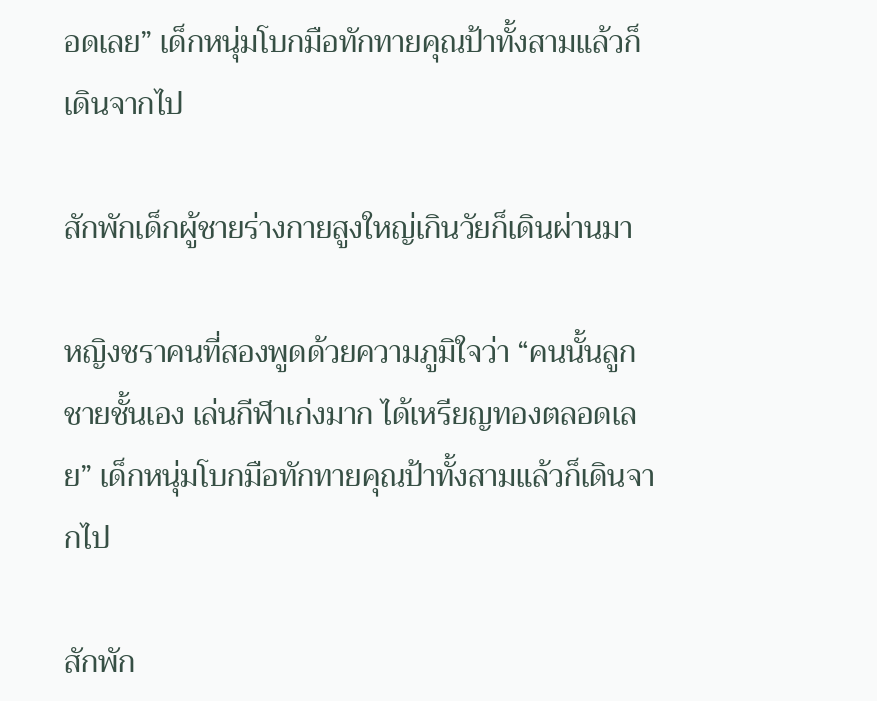อดเลย” เด็กหนุ่มโบกมือทักทายคุณป้าทั้งสามแล้วก็เดินจากไป

สักพักเด็กผู้ชายร่างกายสูงใหญ่เกินวัยก็เดินผ่านมา

หญิงชราคนที่สองพูดด้วยความภูมิใจว่า “คนนั้นลูกชายชั้นเอง เล่นกีฬาเก่งมาก ได้เหรียญทองตลอดเลย” เด็กหนุ่มโบกมือทักทายคุณป้าทั้งสามแล้วก็เดินจากไป

สักพัก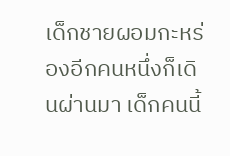เด็กชายผอมกะหร่องอีกคนหนึ่งก็เดินผ่านมา เด็กคนนี้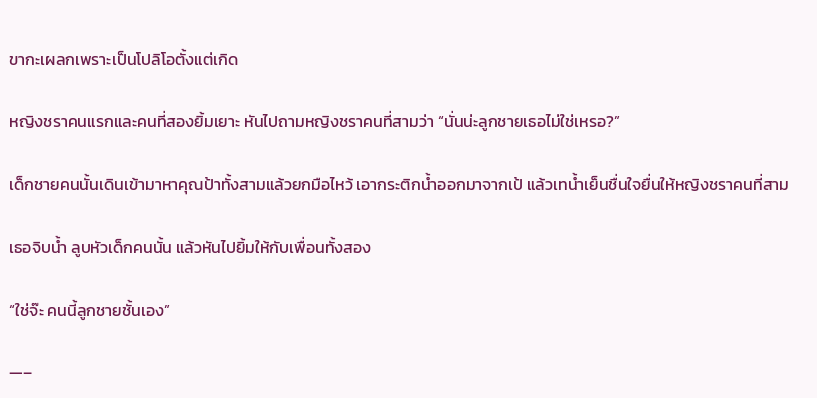ขากะเผลกเพราะเป็นโปลิโอตั้งแต่เกิด

หญิงชราคนแรกและคนที่สองยิ้มเยาะ หันไปถามหญิงชราคนที่สามว่า “นั่นน่ะลูกชายเธอไม่ใช่เหรอ?”

เด็กชายคนนั้นเดินเข้ามาหาคุณป้าทั้งสามแล้วยกมือไหว้ เอากระติกน้ำออกมาจากเป้ แล้วเทน้ำเย็นชื่นใจยื่นให้หญิงชราคนที่สาม

เธอจิบน้ำ ลูบหัวเด็กคนนั้น แล้วหันไปยิ้มให้กับเพื่อนทั้งสอง

“ใช่จ๊ะ คนนี้ลูกชายชั้นเอง”

—–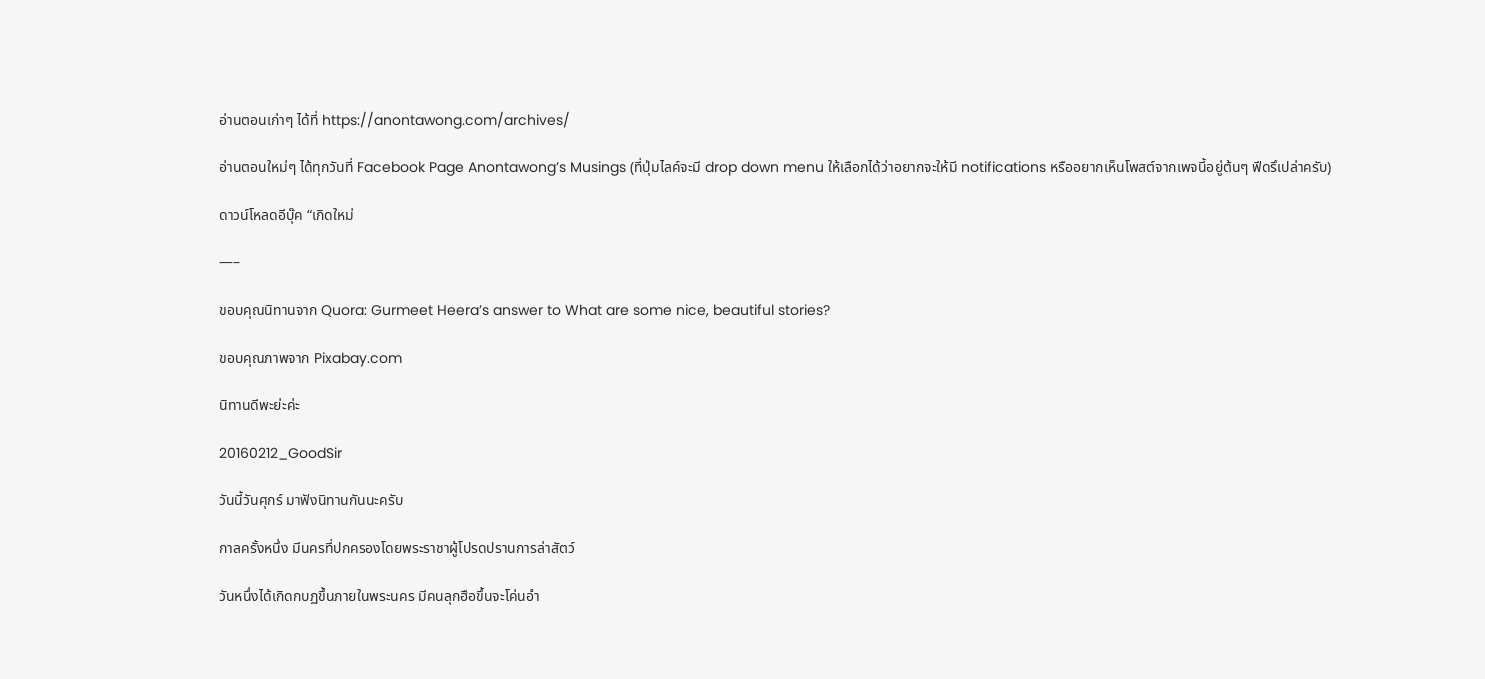อ่านตอนเก่าๆ ได้ที่ https://anontawong.com/archives/

อ่านตอนใหม่ๆ ได้ทุกวันที่ Facebook Page Anontawong’s Musings (ที่ปุ่มไลค์จะมี drop down menu ให้เลือกได้ว่าอยากจะให้มี notifications หรืออยากเห็นโพสต์จากเพจนี้อยู่ต้นๆ ฟีดรึเปล่าครับ)

ดาวน์โหลดอีบุ๊ค “เกิดใหม่

—–

ขอบคุณนิทานจาก Quora: Gurmeet Heera’s answer to What are some nice, beautiful stories?

ขอบคุณภาพจาก Pixabay.com

นิทานดีพะย่ะค่ะ

20160212_GoodSir

วันนี้วันศุกร์ มาฟังนิทานกันนะครับ

กาลครั้งหนึ่ง มีนครที่ปกครองโดยพระราชาผู้โปรดปรานการล่าสัตว์

วันหนึ่งได้เกิดกบฏขึ้นภายในพระนคร มีคนลุกฮือขึ้นจะโค่นอำ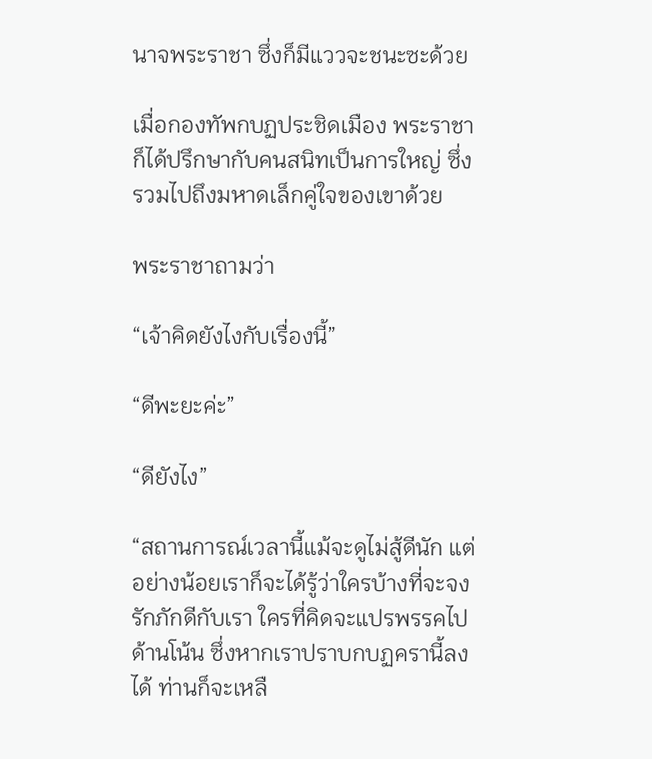นาจพระราชา ซึ่งก็มีแววจะชนะซะด้วย

เมื่อกองทัพกบฏประชิดเมือง พระราชาก็ได้ปรึกษากับคนสนิทเป็นการใหญ่ ซึ่งรวมไปถึงมหาดเล็กคู่ใจของเขาด้วย

พระราชาถามว่า

“เจ้าคิดยังไงกับเรื่องนี้”

“ดีพะยะค่ะ”

“ดียังไง”

“สถานการณ์เวลานี้แม้จะดูไม่สู้ดีนัก แต่อย่างน้อยเราก็จะได้รู้ว่าใครบ้างที่จะจงรักภักดีกับเรา ใครที่คิดจะแปรพรรคไปด้านโน้น ซึ่งหากเราปราบกบฏครานี้ลงได้ ท่านก็จะเหลื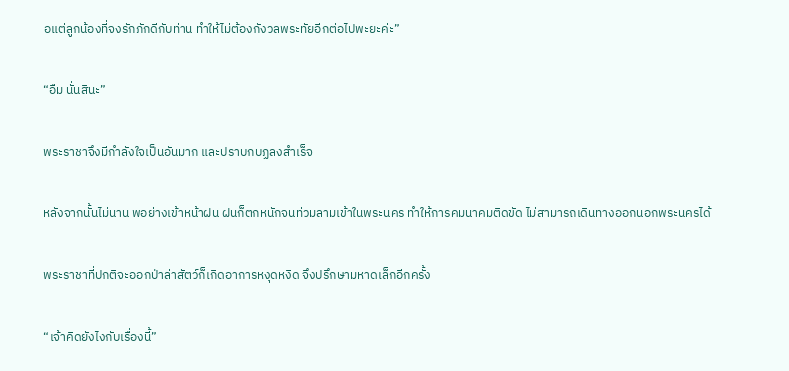อแต่ลูกน้องที่จงรักภักดีกับท่าน ทำให้ไม่ต้องกังวลพระทัยอีกต่อไปพะยะค่ะ”

“อืม นั่นสินะ”

พระราชาจึงมีกำลังใจเป็นอันมาก และปราบกบฏลงสำเร็จ

หลังจากนั้นไม่นาน พอย่างเข้าหน้าฝน ฝนก็ตกหนักจนท่วมลามเข้าในพระนคร ทำให้การคมนาคมติดขัด ไม่สามารถเดินทางออกนอกพระนครได้

พระราชาที่ปกติจะออกป่าล่าสัตว์ก็เกิดอาการหงุดหงิด จึงปรึกษามหาดเล็กอีกครั้ง

“เจ้าคิดยังไงกับเรื่องนี้”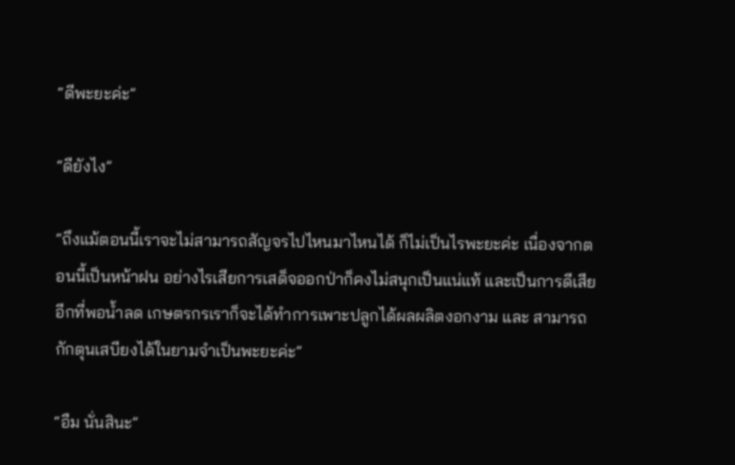“ดีพะยะค่ะ”

“ดียังไง”

“ถึงแม้ตอนนี้เราจะไม่สามารถสัญจรไปไหนมาไหนได้ ก็ไม่เป็นไรพะยะค่ะ เนื่องจากตอนนี้เป็นหน้าฝน อย่างไรเสียการเสด็จออกป่าก็คงไม่สนุกเป็นแน่แท้ และเป็นการดีเสียอีกที่พอน้ำลด เกษตรกรเราก็จะได้ทำการเพาะปลูกได้ผลผลิตงอกงาม และ สามารถกักตุนเสบียงได้ในยามจำเป็นพะยะค่ะ”

“อืม นั่นสินะ”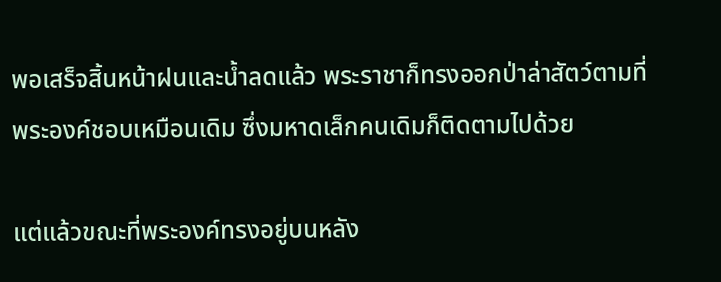พอเสร็จสิ้นหน้าฝนและน้ำลดแล้ว พระราชาก็ทรงออกป่าล่าสัตว์ตามที่พระองค์ชอบเหมือนเดิม ซึ่งมหาดเล็กคนเดิมก็ติดตามไปด้วย

แต่แล้วขณะที่พระองค์ทรงอยู่บนหลัง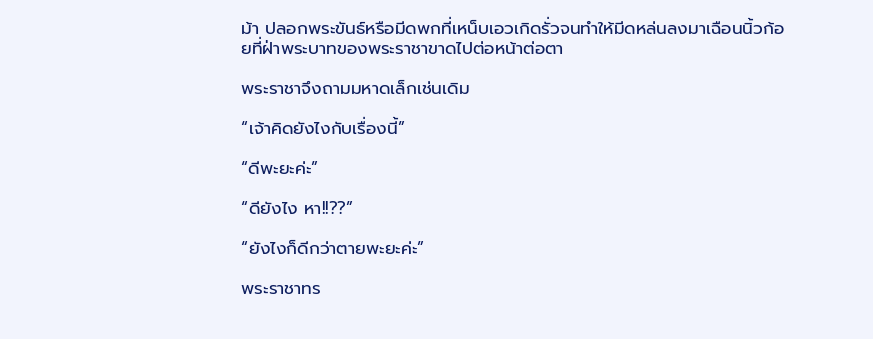ม้า ปลอกพระขันธ์หรือมีดพกที่เหน็บเอวเกิดรั่วจนทำให้มีดหล่นลงมาเฉือนนิ้วก้อยที่ฝ่าพระบาทของพระราชาขาดไปต่อหน้าต่อตา

พระราชาจึงถามมหาดเล็กเช่นเดิม

“เจ้าคิดยังไงกับเรื่องนี้”

“ดีพะยะค่ะ”

“ดียังไง หา!!??”

“ยังไงก็ดีกว่าตายพะยะค่ะ”

พระราชาทร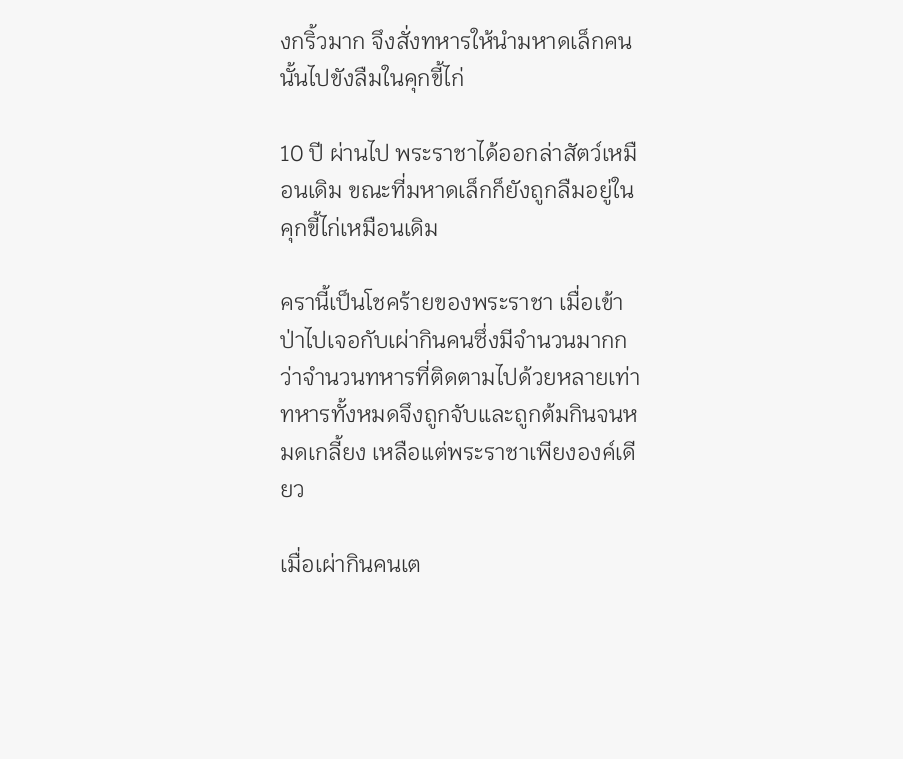งกริ้วมาก จึงสั่งทหารให้นำมหาดเล็กคนนั้นไปขังลืมในคุกขี้ไก่

10 ปี ผ่านไป พระราชาได้ออกล่าสัตว์เหมือนเดิม ขณะที่มหาดเล็กก็ยังถูกลืมอยู่ในคุกขี้ไก่เหมือนเดิม

ครานี้เป็นโชคร้ายของพระราชา เมื่อเข้าป่าไปเจอกับเผ่ากินคนซึ่งมีจำนวนมากกว่าจำนวนทหารที่ติดตามไปด้วยหลายเท่า ทหารทั้งหมดจึงถูกจับและถูกต้มกินจนหมดเกลี้ยง เหลือแต่พระราชาเพียงองค์เดียว

เมื่อเผ่ากินคนเต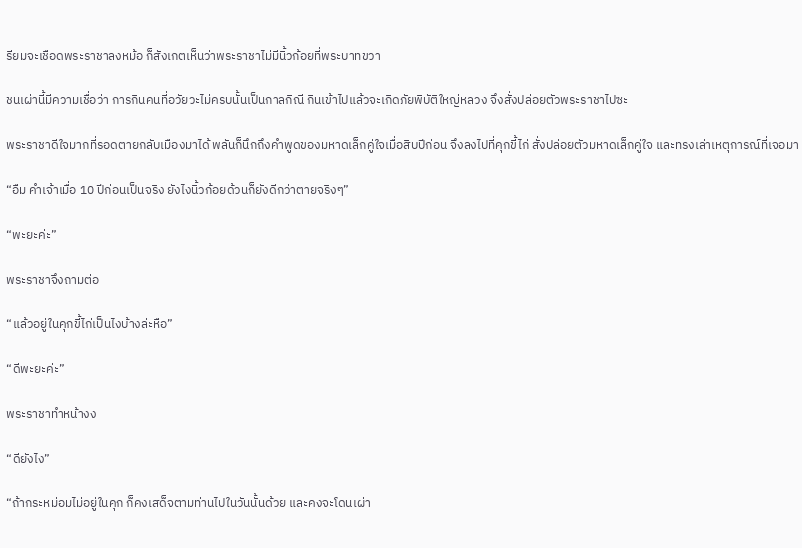รียมจะเชือดพระราชาลงหม้อ ก็สังเกตเห็นว่าพระราชาไม่มีนิ้วก้อยที่พระบาทขวา

ชนเผ่านี้มีความเชื่อว่า การกินคนที่อวัยวะไม่ครบนั้นเป็นกาลกิณี กินเข้าไปแล้วจะเกิดภัยพิบัติใหญ่หลวง จึงสั่งปล่อยตัวพระราชาไปซะ

พระราชาดีใจมากที่รอดตายกลับเมืองมาได้ พลันก็นึกถึงคำพูดของมหาดเล็กคู่ใจเมื่อสิบปีก่อน จึงลงไปที่คุกขี้ไก่ สั่งปล่อยตัวมหาดเล็กคู่ใจ และทรงเล่าเหตุการณ์ที่เจอมา

“อืม คำเจ้าเมื่อ 10 ปีก่อนเป็นจริง ยังไงนิ้วก้อยด้วนก็ยังดีกว่าตายจริงๆ”

“พะยะค่ะ”

พระราชาจึงถามต่อ

“แล้วอยู่ในคุกขี้ไก่เป็นไงบ้างล่ะหือ”

“ดีพะยะค่ะ”

พระราชาทำหน้างง

“ดียังไง”

“ถ้ากระหม่อมไม่อยู่ในคุก ก็คงเสด็จตามท่านไปในวันนั้นด้วย และคงจะโดนเผ่า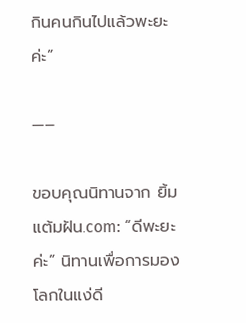กินคนกินไปแล้วพะยะค่ะ”

—–

ขอบคุณนิทานจาก ยิ้มแต้มฝัน.com: “ดีพะยะค่ะ” นิทานเพื่อการมองโลกในแง่ดี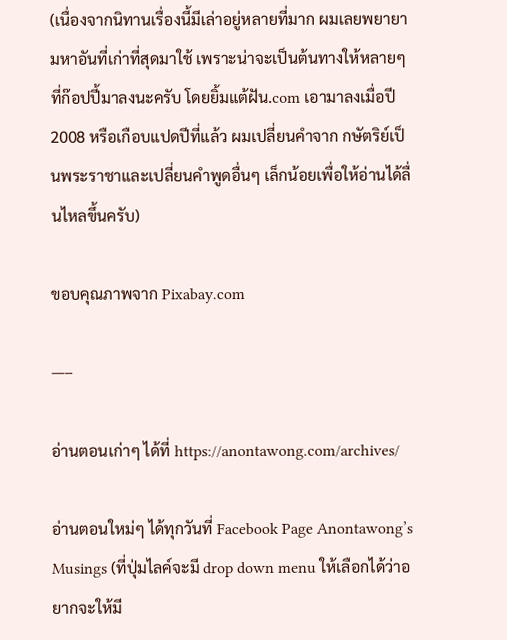(เนื่องจากนิทานเรื่องนี้มีเล่าอยู่หลายที่มาก ผมเลยพยายามหาอันที่เก่าที่สุดมาใช้ เพราะน่าจะเป็นต้นทางให้หลายๆ ที่ก๊อปปี้มาลงนะครับ โดยยิ้มแต้ฝัน.com เอามาลงเมื่อปี 2008 หรือเกือบแปดปีที่แล้ว ผมเปลี่ยนคำจาก กษัตริย์เป็นพระราชาและเปลี่ยนคำพูดอื่นๆ เล็กน้อยเพื่อให้อ่านได้ลื่นไหลขึ้นครับ)

ขอบคุณภาพจาก Pixabay.com

—–

อ่านตอนเก่าๆ ได้ที่ https://anontawong.com/archives/

อ่านตอนใหม่ๆ ได้ทุกวันที่ Facebook Page Anontawong’s Musings (ที่ปุ่มไลค์จะมี drop down menu ให้เลือกได้ว่าอยากจะให้มี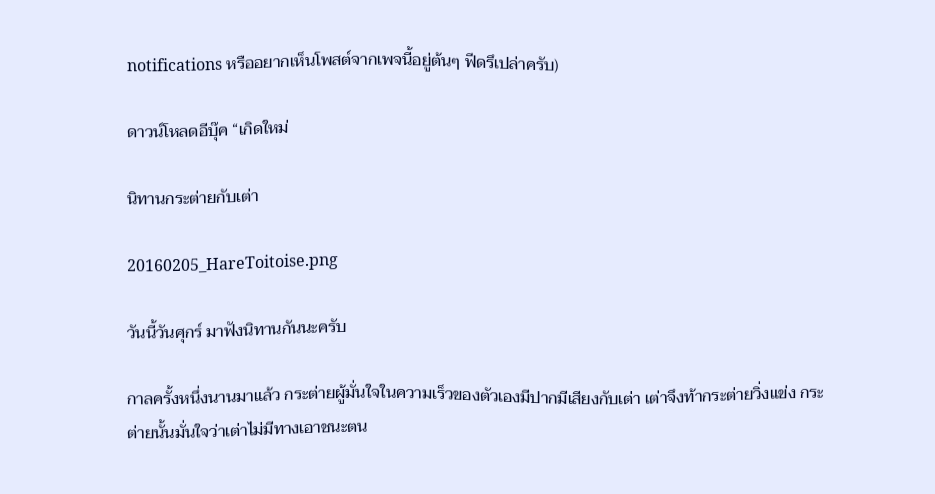notifications หรืออยากเห็นโพสต์จากเพจนี้อยู่ต้นๆ ฟีดรึเปล่าครับ)

ดาวน์โหลดอีบุ๊ค “เกิดใหม่

นิทานกระต่ายกับเต่า

20160205_HareToitoise.png

วันนี้วันศุกร์ มาฟังนิทานกันนะครับ

กาลครั้งหนึ่งนานมาแล้ว กระต่ายผู้มั่นใจในความเร็วของตัวเองมีปากมีเสียงกับเต่า เต่าจึงท้ากระต่ายวิ่งแข่ง กระต่ายนั้นมั่นใจว่าเต่าไม่มีทางเอาชนะตน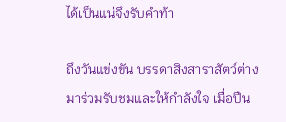ได้เป็นแน่จึงรับคำท้า

ถึงวันแข่งขัน บรรดาสิงสาราสัตว์ต่างมาร่วมรับชมและให้กำลังใจ เมื่อปืน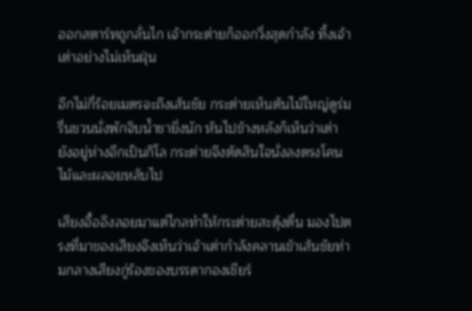ออกสตาร์ทถูกลั่นไก เจ้ากระต่ายก็ออกวิ่งสุดกำลัง ทิ้งเจ้าเต่าอย่างไม่เห็นฝุ่น

อีกไม่กี่ร้อยเมตรจะถึงเส้นชัย กระต่ายเห็นต้นไม้ใหญ่ดูร่มรื่นชวนนั่งพักจิบน้ำชายิ่งนัก หันไปข้างหลังก็เห็นว่าเต่ายังอยู่ห่างอีกเป็นกิโล กระต่ายจึงตัดสินใจนั่งลงตรงโคนไม้และผลอยหลับไป

เสียงอื้ออึงลอยมาแต่ไกลทำให้กระต่ายสะดุ้งตื่น มองไปตรงที่มาของเสียงจึงเห็นว่าเจ้าเต่ากำลังคลานเข้าเส้นชัยท่ามกลางเสียงกู่ร้องของบรรดากองเชียร์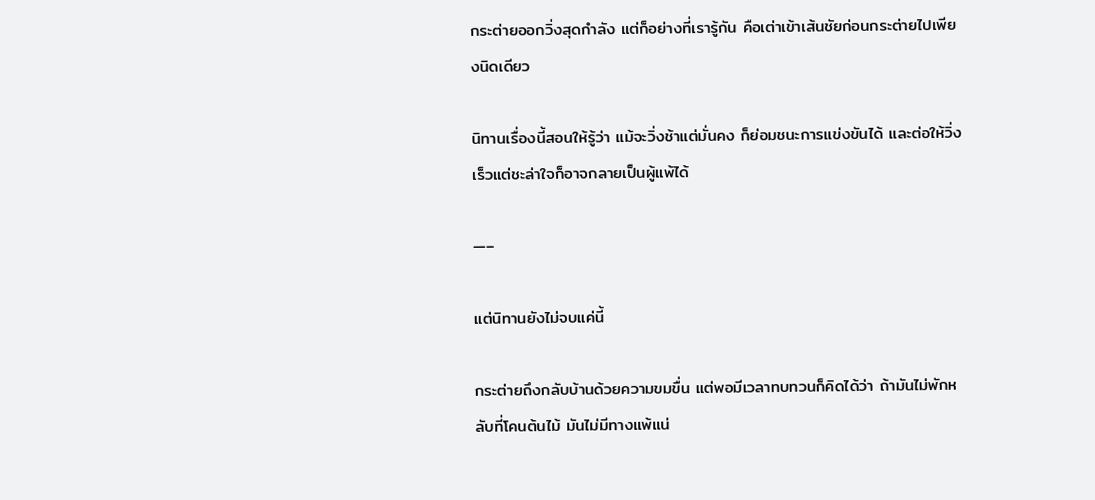กระต่ายออกวิ่งสุดกำลัง แต่ก็อย่างที่เรารู้กัน คือเต่าเข้าเส้นชัยก่อนกระต่ายไปเพียงนิดเดียว

นิทานเรื่องนี้สอนให้รู้ว่า แม้จะวิ่งช้าแต่มั่นคง ก็ย่อมชนะการแข่งขันได้ และต่อให้วิ่งเร็วแต่ชะล่าใจก็อาจกลายเป็นผู้แพ้ได้

—–

แต่นิทานยังไม่จบแค่นี้

กระต่ายถึงกลับบ้านด้วยความขมขื่น แต่พอมีเวลาทบทวนก็คิดได้ว่า ถ้ามันไม่พักหลับที่โคนต้นไม้ มันไม่มีทางแพ้แน่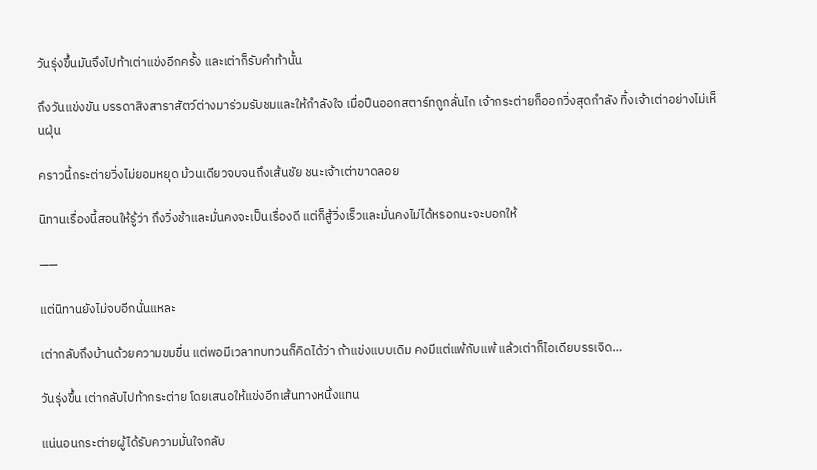วันรุ่งขึ้นมันจึงไปท้าเต่าแข่งอีกครั้ง และเต่าก็รับคำท้านั้น

ถึงวันแข่งขัน บรรดาสิงสาราสัตว์ต่างมาร่วมรับชมและให้กำลังใจ เมื่อปืนออกสตาร์ทถูกลั่นไก เจ้ากระต่ายก็ออกวิ่งสุดกำลัง ทิ้งเจ้าเต่าอย่างไม่เห็นฝุ่น

คราวนี้กระต่ายวิ่งไม่ยอมหยุด ม้วนเดียวจบจนถึงเส้นชัย ชนะเจ้าเต่าขาดลอย

นิทานเรื่องนี้สอนให้รู้ว่า ถึงวิ่งช้าและมั่นคงจะเป็นเรื่องดี แต่ก็สู้วิ่งเร็วและมั่นคงไม่ได้หรอกนะจะบอกให้

——

แต่นิทานยังไม่จบอีกนั่นแหละ

เต่ากลับถึงบ้านด้วยความขมขื่น แต่พอมีเวลาทบทวนก็คิดได้ว่า ถ้าแข่งแบบเดิม คงมีแต่แพ้กับแพ้ แล้วเต่าก็ไอเดียบรรเจิด…

วันรุ่งขึ้น เต่ากลับไปท้ากระต่าย โดยเสนอให้แข่งอีกเส้นทางหนึ่งแทน

แน่นอนกระต่ายผู้ได้รับความมั่นใจกลับ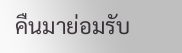คืนมาย่อมรับ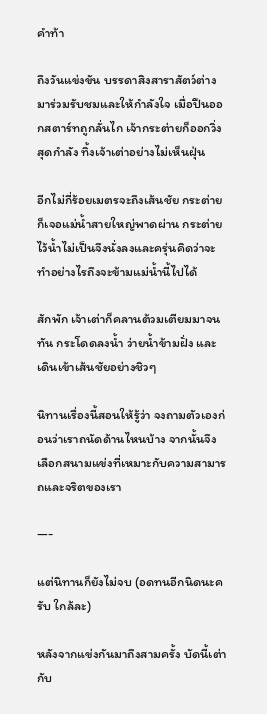คำท้า

ถึงวันแข่งขัน บรรดาสิงสาราสัตว์ต่างมาร่วมรับชมและให้กำลังใจ เมื่อปืนออกสตาร์ทถูกลั่นไก เจ้ากระต่ายก็ออกวิ่งสุดกำลัง ทิ้งเจ้าเต่าอย่างไม่เห็นฝุ่น

อีกไม่กี่ร้อยเมตรจะถึงเส้นชัย กระต่ายก็เจอแม่น้ำสายใหญ่พาดผ่าน กระต่ายไว้น้ำไม่เป็นจึงนั่งลงและครุ่นคิดว่าจะทำอย่างไรถึงจะข้ามแม่น้ำนี้ไปได้

สักพัก เจ้าเต่าก็คลานต้วมเตียมมาจนทัน กระโดดลงน้ำ ว่ายน้ำข้ามฝั่ง และเดินเข้าเส้นชัยอย่างชิวๆ

นิทานเรื่องนี้สอนให้รู้ว่า จงถามตัวเองก่อนว่าเราถนัดด้านไหนบ้าง จากนั้นจึงเลือกสนามแข่งที่เหมาะกับความสามารถและจริตของเรา

—-

แต่นิทานก็ยังไม่จบ (อดทนอีกนิดนะครับ ใกล้ละ)

หลังจากแข่งกันมาถึงสามครั้ง บัดนี้เต่ากับ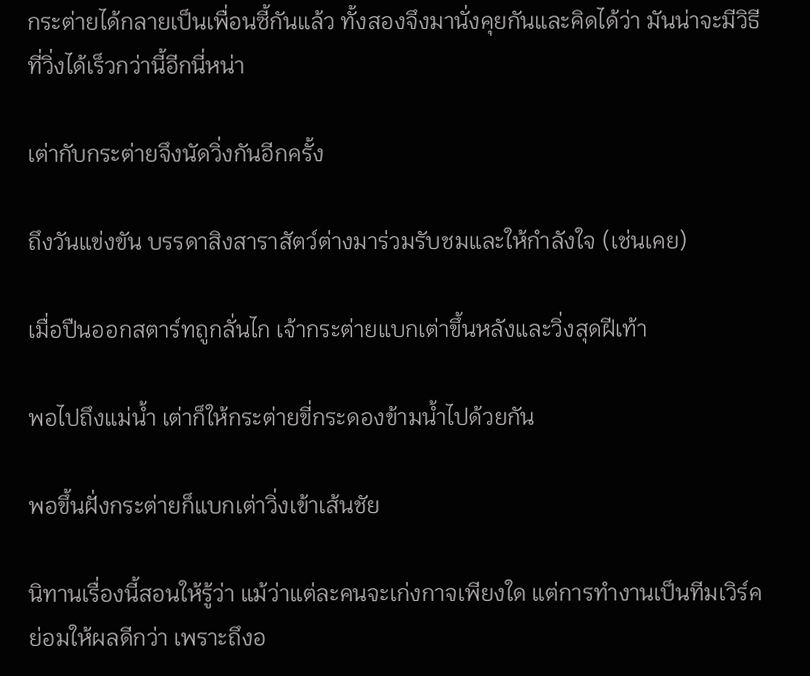กระต่ายได้กลายเป็นเพื่อนซี้กันแล้ว ทั้งสองจึงมานั่งคุยกันและคิดได้ว่า มันน่าจะมีวิธีที่วิ่งได้เร็วกว่านี้อีกนี่หน่า

เต่ากับกระต่ายจึงนัดวิ่งกันอีกครั้ง

ถึงวันแข่งขัน บรรดาสิงสาราสัตว์ต่างมาร่วมรับชมและให้กำลังใจ (เช่นเคย)

เมื่อปืนออกสตาร์ทถูกลั่นไก เจ้ากระต่ายแบกเต่าขึ้นหลังและวิ่งสุดฝีเท้า

พอไปถึงแม่น้ำ เต่าก็ให้กระต่ายขี่กระดองข้ามน้ำไปด้วยกัน

พอขึ้นฝั่งกระต่ายก็แบกเต่าวิ่งเข้าเส้นชัย

นิทานเรื่องนี้สอนให้รู้ว่า แม้ว่าแต่ละคนจะเก่งกาจเพียงใด แต่การทำงานเป็นทีมเวิร์คย่อมให้ผลดีกว่า เพราะถึงอ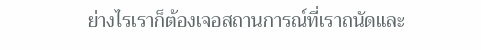ย่างไรเราก็ต้องเจอสถานการณ์ที่เราถนัดและ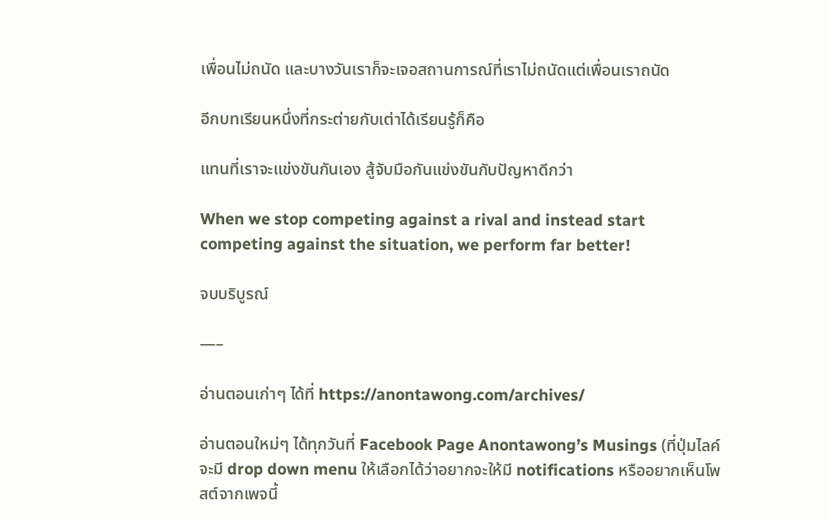เพื่อนไม่ถนัด และบางวันเราก็จะเจอสถานการณ์ที่เราไม่ถนัดแต่เพื่อนเราถนัด

อีกบทเรียนหนึ่งที่กระต่ายกับเต่าได้เรียนรู้ก็คือ

แทนที่เราจะแข่งขันกันเอง สู้จับมือกันแข่งขันกับปัญหาดีกว่า

When we stop competing against a rival and instead start competing against the situation, we perform far better!

จบบริบูรณ์

—–

อ่านตอนเก่าๆ ได้ที่ https://anontawong.com/archives/

อ่านตอนใหม่ๆ ได้ทุกวันที่ Facebook Page Anontawong’s Musings (ที่ปุ่มไลค์จะมี drop down menu ให้เลือกได้ว่าอยากจะให้มี notifications หรืออยากเห็นโพสต์จากเพจนี้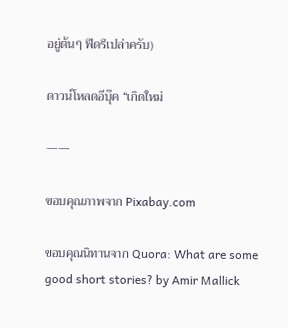อยู่ต้นๆ ฟีดรึเปล่าครับ)

ดาวน์โหลดอีบุ๊ค “เกิดใหม่

——

ขอบคุณภาพจาก Pixabay.com

ขอบคุณนิทานจาก Quora: What are some good short stories? by Amir Mallick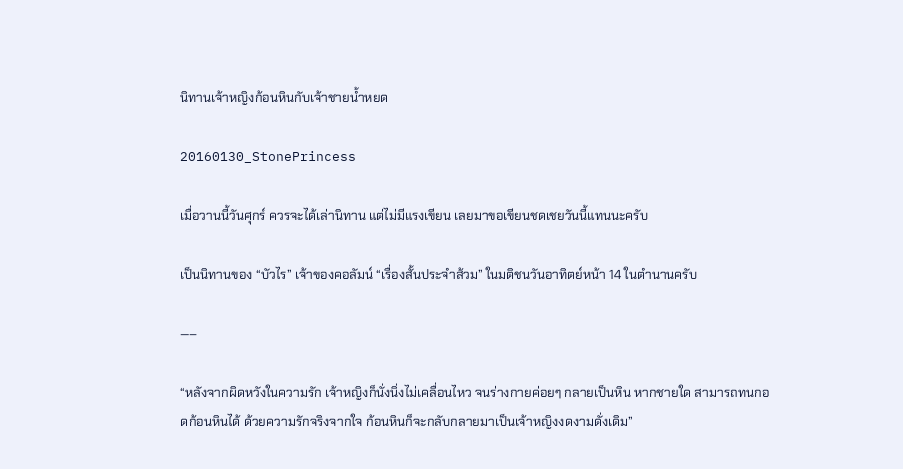นิทานเจ้าหญิงก้อนหินกับเจ้าชายน้ำหยด

20160130_StonePrincess

เมื่อวานนี้วันศุกร์ ควรจะได้เล่านิทาน แต่ไม่มีแรงเขียน เลยมาขอเขียนชดเชยวันนี้แทนนะครับ

เป็นนิทานของ “บัวไร” เจ้าของคอลัมน์ “เรื่องสั้นประจำส้วม” ในมติชนวันอาทิตย์หน้า 14 ในตำนานครับ

—–

“หลังจากผิดหวังในความรัก เจ้าหญิงก็นั่งนิ่งไม่เคลื่อนไหว จนร่างกายค่อยๆ กลายเป็นหิน หากชายใด สามารถทนกอดก้อนหินได้ ด้วยความรักจริงจากใจ ก้อนหินก็จะกลับกลายมาเป็นเจ้าหญิงงดงามดั่งเดิม”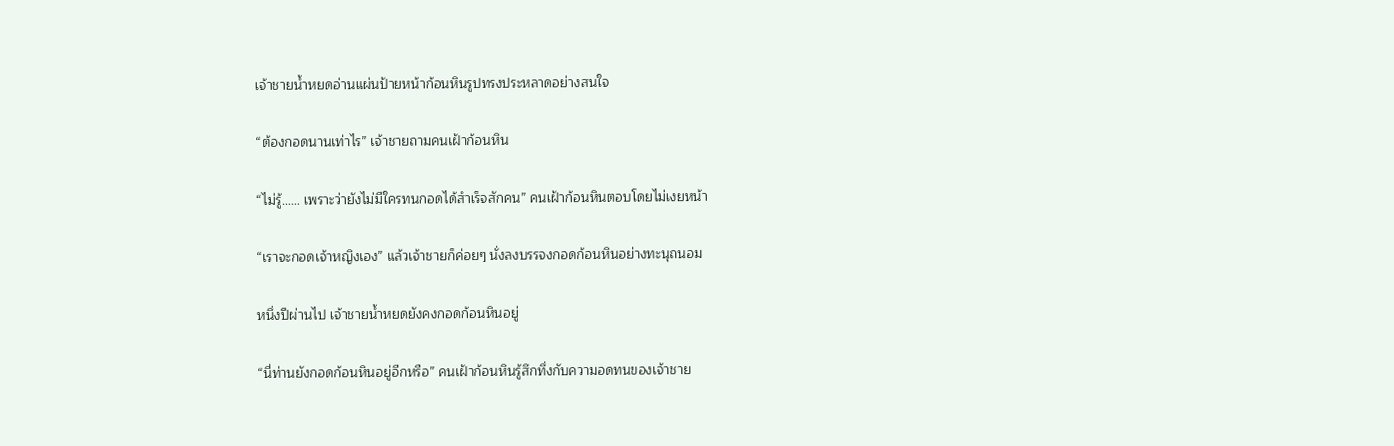เจ้าชายน้ำหยดอ่านแผ่นป้ายหน้าก้อนหินรูปทรงประหลาดอย่างสนใจ

“ต้องกอดนานเท่าไร” เจ้าชายถามคนเฝ้าก้อนหิน

“ไม่รู้…… เพราะว่ายังไม่มีใครทนกอดได้สำเร็จสักคน” คนเฝ้าก้อนหินตอบโดยไม่เงยหน้า

“เราจะกอดเจ้าหญิงเอง” แล้วเจ้าชายก็ค่อยๆ นั่งลงบรรจงกอดก้อนหินอย่างทะนุถนอม

หนึ่งปีผ่านไป เจ้าชายน้ำหยดยังคงกอดก้อนหินอยู่

“นี่ท่านยังกอดก้อนหินอยู่อีกหรือ” คนเฝ้าก้อนหินรู้สึกทึ่งกับความอดทนของเจ้าชาย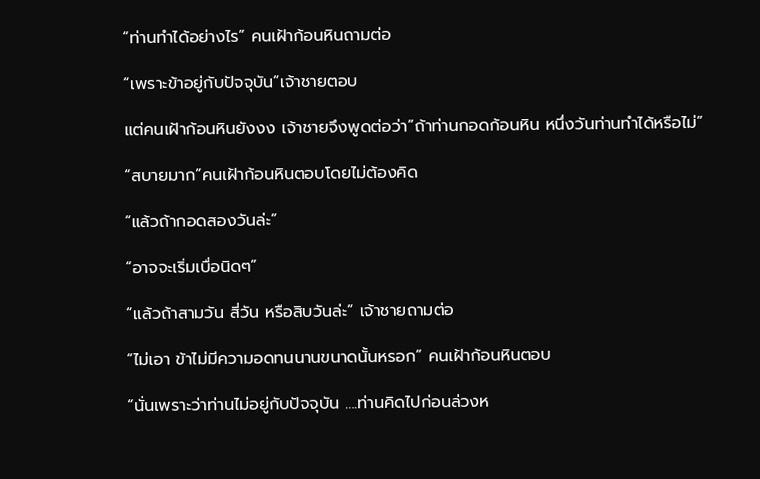“ท่านทำได้อย่างไร” คนเฝ้าก้อนหินถามต่อ

“เพราะข้าอยู่กับปัจจุบัน”เจ้าชายตอบ

แต่คนเฝ้าก้อนหินยังงง เจ้าชายจึงพูดต่อว่า”ถ้าท่านกอดก้อนหิน หนึ่งวันท่านทำได้หรือไม่”

“สบายมาก”คนเฝ้าก้อนหินตอบโดยไม่ต้องคิด

“แล้วถ้ากอดสองวันล่ะ”

“อาจจะเริ่มเบื่อนิดๆ”

“แล้วถ้าสามวัน สี่วัน หรือสิบวันล่ะ” เจ้าชายถามต่อ

“ไม่เอา ข้าไม่มีความอดทนนานขนาดนั้นหรอก” คนเฝ้าก้อนหินตอบ

“นั่นเพราะว่าท่านไม่อยู่กับปัจจุบัน ….ท่านคิดไปก่อนล่วงห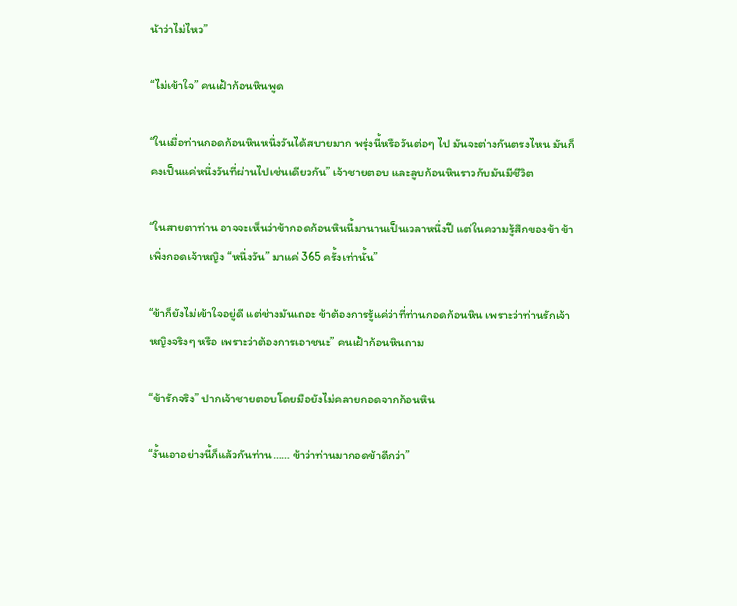น้าว่าไม่ไหว”

“ไม่เข้าใจ” คนเฝ้าก้อนหินพูด

“ในเมื่อท่านกอดก้อนหินหนึ่งวันได้สบายมาก พรุ่งนี้หรือวันต่อๆ ไป มันจะต่างกันตรงไหน มันก็คงเป็นแค่หนึ่งวันที่ผ่านไปเช่นเดียวกัน” เจ้าชายตอบ และลูบก้อนหินราวกับมันมีชีวิต

“ในสายตาท่าน อาจจะเห็นว่าข้ากอดก้อนหินนี้มานานเป็นเวลาหนึ่งปี แต่ในความรู้สึกของข้า ข้าเพิ่งกอดเจ้าหญิง “หนึ่งวัน” มาแค่ 365 ครั้งเท่านั้น”

“ข้าก็ยังไม่เข้าใจอยู่ดี แต่ช่างมันเถอะ ข้าต้องการรู้แค่ว่าที่ท่านกอดก้อนหิน เพราะว่าท่านรักเจ้าหญิงจริงๆ หรือ เพราะว่าต้องการเอาชนะ” คนเฝ้าก้อนหินถาม

“ข้ารักจริง” ปากเจ้าชายตอบโดยมือยังไม่คลายกอดจากก้อนหิน

“งั้นเอาอย่างนี้ก็แล้วกันท่าน…… ข้าว่าท่านมากอดข้าดีกว่า”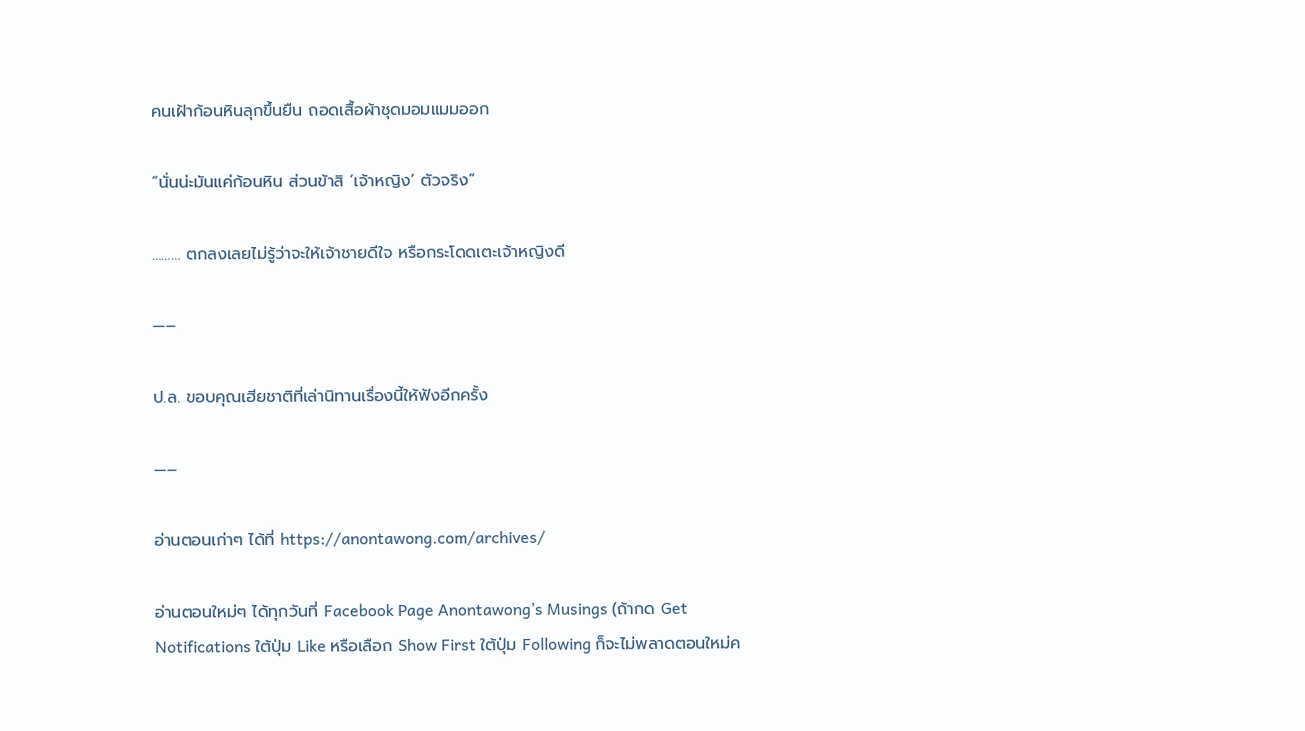คนเฝ้าก้อนหินลุกขึ้นยืน ถอดเสื้อผ้าชุดมอมแมมออก

“นั่นน่ะมันแค่ก้อนหิน ส่วนข้าสิ ‘เจ้าหญิง’ ตัวจริง”

……… ตกลงเลยไม่รู้ว่าจะให้เจ้าชายดีใจ หรือกระโดดเตะเจ้าหญิงดี

—–

ป.ล. ขอบคุณเฮียชาติที่เล่านิทานเรื่องนี้ให้ฟังอีกครั้ง

—–

อ่านตอนเก่าๆ ได้ที่ https://anontawong.com/archives/

อ่านตอนใหม่ๆ ได้ทุกวันที่ Facebook Page Anontawong’s Musings (ถ้ากด Get Notifications ใต้ปุ่ม Like หรือเลือก Show First ใต้ปุ่ม Following ก็จะไม่พลาดตอนใหม่ค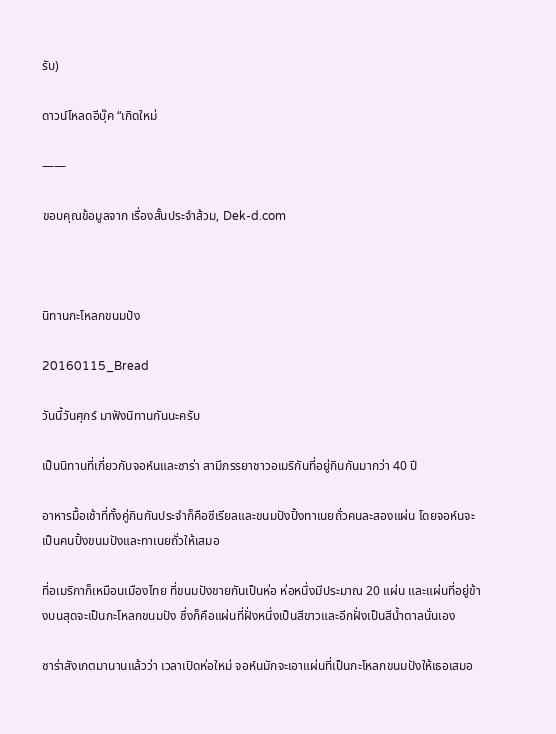รับ)

ดาวน์โหลดอีบุ๊ค “เกิดใหม่

——

ขอบคุณข้อมูลจาก เรื่องสั้นประจำส้วม, Dek-d.com



นิทานกะโหลกขนมปัง

20160115_Bread

วันนี้วันศุกร์ มาฟังนิทานกันนะครับ

เป็นนิทานที่เกี่ยวกับจอห์นและซาร่า สามีภรรยาชาวอเมริกันที่อยู่กินกันมากว่า 40 ปี

อาหารมื้อเช้าที่ทั้งคู่กินกันประจำก็คือซีเรียลและขนมปังปิ้งทาเนยถั่วคนละสองแผ่น โดยจอห์นจะเป็นคนปิ้งขนมปังและทาเนยถั่วให้เสมอ

ที่อเมริกาก็เหมือนเมืองไทย ที่ขนมปังขายกันเป็นห่อ ห่อหนึ่งมีประมาณ 20 แผ่น และแผ่นที่อยู่ข้างบนสุดจะเป็นกะโหลกขนมปัง ซึ่งก็คือแผ่นที่ฝั่งหนึ่งเป็นสีขาวและอีกฝั่งเป็นสีน้ำตาลนั่นเอง

ซาร่าสังเกตมานานแล้วว่า เวลาเปิดห่อใหม่ จอห์นมักจะเอาแผ่นที่เป็นกะโหลกขนมปังให้เธอเสมอ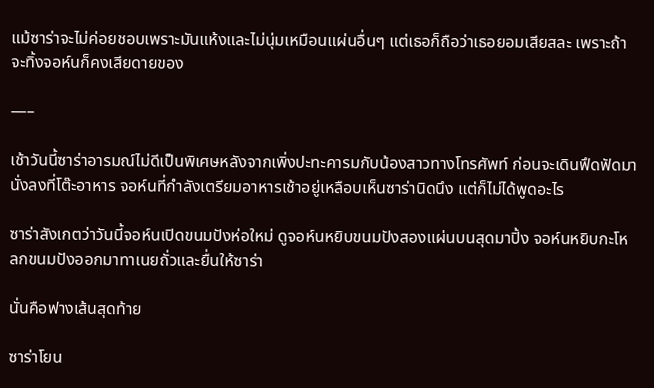แม้ซาร่าจะไม่ค่อยชอบเพราะมันแห้งและไม่นุ่มเหมือนแผ่นอื่นๆ แต่เธอก็ถือว่าเธอยอมเสียสละ เพราะถ้าจะทิ้งจอห์นก็คงเสียดายของ

—–

เช้าวันนี้ซาร่าอารมณ์ไม่ดีเป็นพิเศษหลังจากเพิ่งปะทะคารมกับน้องสาวทางโทรศัพท์ ก่อนจะเดินฟึดฟัดมานั่งลงที่โต๊ะอาหาร จอห์นที่กำลังเตรียมอาหารเช้าอยู่เหลือบเห็นซาร่านิดนึง แต่ก็ไม่ได้พูดอะไร

ซาร่าสังเกตว่าวันนี้จอห์นเปิดขนมปังห่อใหม่ ดูจอห์นหยิบขนมปังสองแผ่นบนสุดมาปิ้ง จอห์นหยิบกะโหลกขนมปังออกมาทาเนยถั่วและยื่นให้ซาร่า

นั่นคือฟางเส้นสุดท้าย

ซาร่าโยน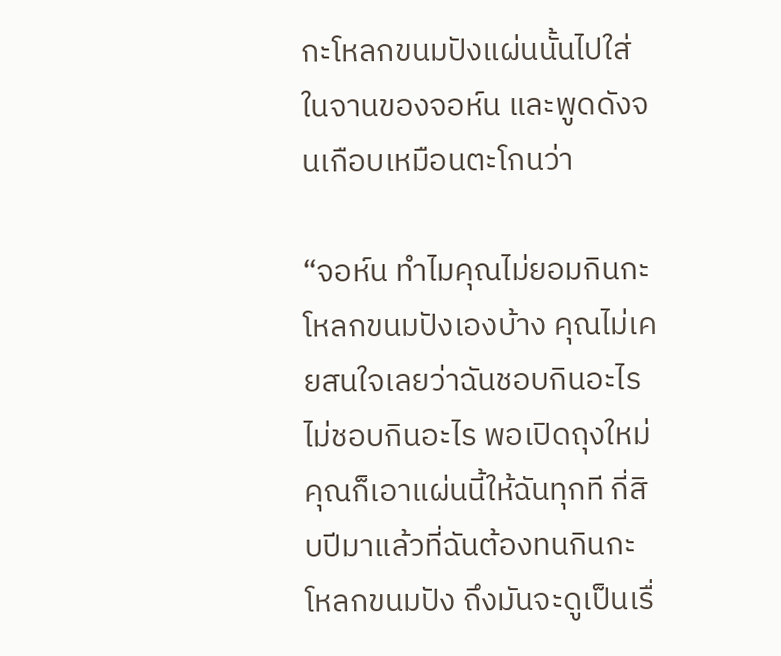กะโหลกขนมปังแผ่นนั้นไปใส่ในจานของจอห์น และพูดดังจนเกือบเหมือนตะโกนว่า

“จอห์น ทำไมคุณไม่ยอมกินกะโหลกขนมปังเองบ้าง คุณไม่เคยสนใจเลยว่าฉันชอบกินอะไร ไม่ชอบกินอะไร พอเปิดถุงใหม่คุณก็เอาแผ่นนี้ให้ฉันทุกที กี่สิบปีมาแล้วที่ฉันต้องทนกินกะโหลกขนมปัง ถึงมันจะดูเป็นเรื่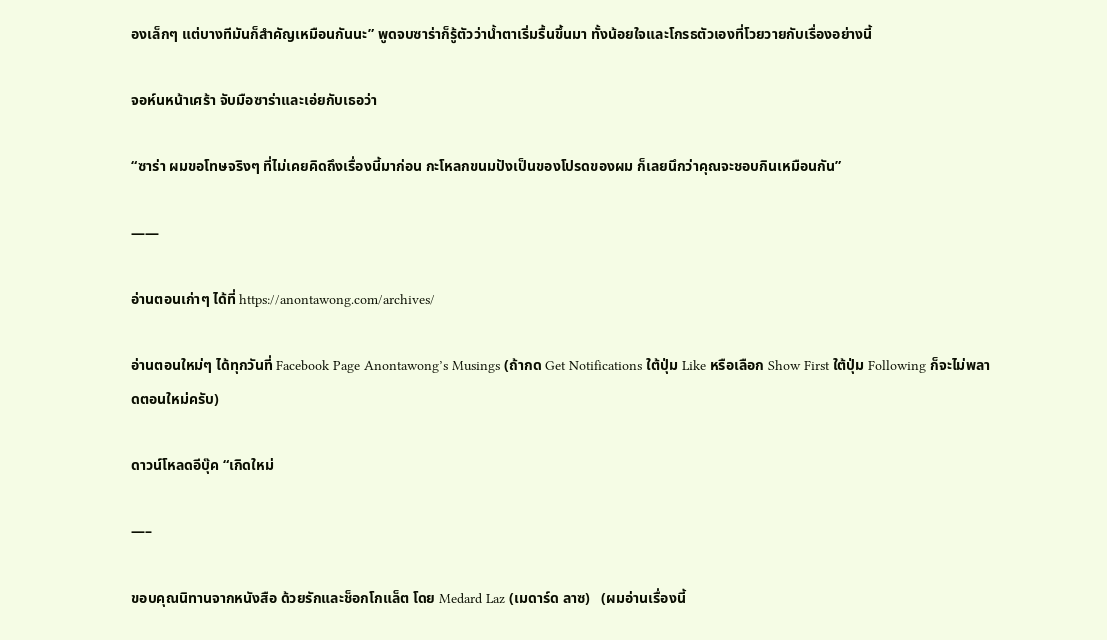องเล็กๆ แต่บางทีมันก็สำคัญเหมือนกันนะ” พูดจบซาร่าก็รู้ตัวว่าน้ำตาเริ่มรื้นขึ้นมา ทั้งน้อยใจและโกรธตัวเองที่โวยวายกับเรื่องอย่างนี้

จอห์นหน้าเศร้า จับมือซาร่าและเอ่ยกับเธอว่า

“ซาร่า ผมขอโทษจริงๆ ที่ไม่เคยคิดถึงเรื่องนี้มาก่อน กะโหลกขนมปังเป็นของโปรดของผม ก็เลยนึกว่าคุณจะชอบกินเหมือนกัน”

——

อ่านตอนเก่าๆ ได้ที่ https://anontawong.com/archives/

อ่านตอนใหม่ๆ ได้ทุกวันที่ Facebook Page Anontawong’s Musings (ถ้ากด Get Notifications ใต้ปุ่ม Like หรือเลือก Show First ใต้ปุ่ม Following ก็จะไม่พลาดตอนใหม่ครับ)

ดาวน์โหลดอีบุ๊ค “เกิดใหม่

—–

ขอบคุณนิทานจากหนังสือ ด้วยรักและช็อกโกแล็ต โดย Medard Laz (เมดาร์ด ลาซ)   (ผมอ่านเรื่องนี้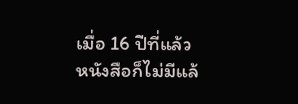เมื่อ 16 ปีที่แล้ว หนังสือก็ไม่มีแล้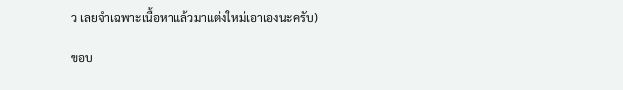ว เลยจำเฉพาะเนื้อหาแล้วมาแต่งใหม่เอาเองนะครับ)

ขอบ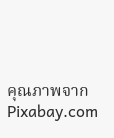คุณภาพจาก Pixabay.com